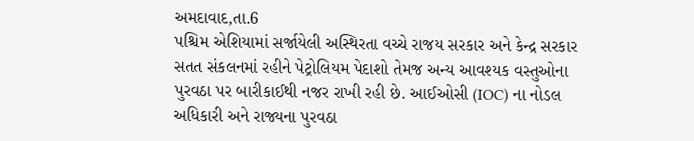અમદાવાદ,તા.6
પશ્ચિમ એશિયામાં સર્જાયેલી અસ્થિરતા વચ્ચે રાજય સરકાર અને કેન્દ્ર સરકાર સતત સંકલનમાં રહીને પેટ્રોલિયમ પેદાશો તેમજ અન્ય આવશ્યક વસ્તુઓના પુરવઠા પર બારીકાઈથી નજર રાખી રહી છે. આઈઓસી (IOC) ના નોડલ અધિકારી અને રાજ્યના પુરવઠા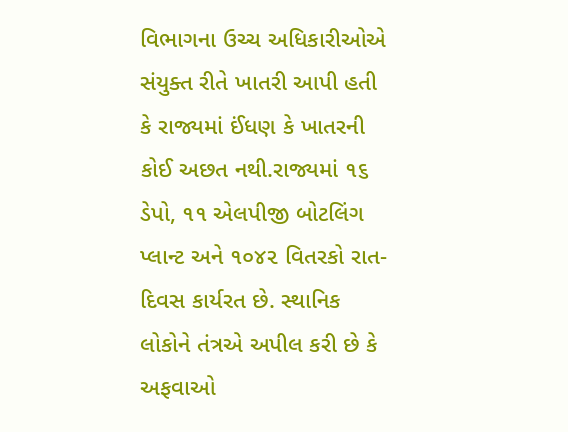વિભાગના ઉચ્ચ અધિકારીઓએ સંયુક્ત રીતે ખાતરી આપી હતી કે રાજ્યમાં ઈંધણ કે ખાતરની કોઈ અછત નથી.રાજ્યમાં ૧૬ ડેપો, ૧૧ એલપીજી બોટલિંગ પ્લાન્ટ અને ૧૦૪૨ વિતરકો રાત-દિવસ કાર્યરત છે. સ્થાનિક લોકોને તંત્રએ અપીલ કરી છે કે અફવાઓ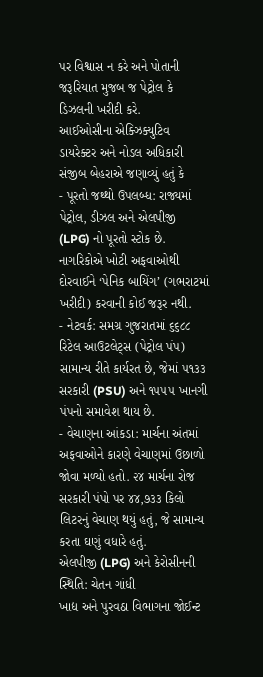પર વિશ્વાસ ન કરે અને પોતાની જરૂરિયાત મુજબ જ પેટ્રોલ કે ડિઝલની ખરીદી કરે.
આઈઓસીના એક્ઝિક્યુટિવ ડાયરેક્ટર અને નોડલ અધિકારી સંજીબ બેહરાએ જણાવ્યું હતું કે
- પૂરતો જથ્થો ઉપલબ્ધ: રાજ્યમાં પેટ્રોલ, ડીઝલ અને એલપીજી (LPG) નો પૂરતો સ્ટોક છે. નાગરિકોએ ખોટી અફવાઓથી દોરવાઈને ‘પેનિક બાયિંગ’ (ગભરાટમાં ખરીદી) કરવાની કોઈ જરૂર નથી.
- નેટવર્ક: સમગ્ર ગુજરાતમાં ૬૬૮૮ રિટેલ આઉટલેટ્સ (પેટ્રોલ પંપ) સામાન્ય રીતે કાર્યરત છે, જેમાં ૫૧૩૩ સરકારી (PSU) અને ૧૫૫૫ ખાનગી પંપનો સમાવેશ થાય છે.
- વેચાણના આંકડા: માર્ચના અંતમાં અફવાઓને કારણે વેચાણમાં ઉછાળો જોવા મળ્યો હતો. ૨૪ માર્ચના રોજ સરકારી પંપો પર ૪૪,૭૩૩ કિલો લિટરનું વેચાણ થયું હતું, જે સામાન્ય કરતા ઘણું વધારે હતું.
એલપીજી (LPG) અને કેરોસીનની સ્થિતિ: ચેતન ગાંધી
ખાદ્ય અને પુરવઠા વિભાગના જોઈન્ટ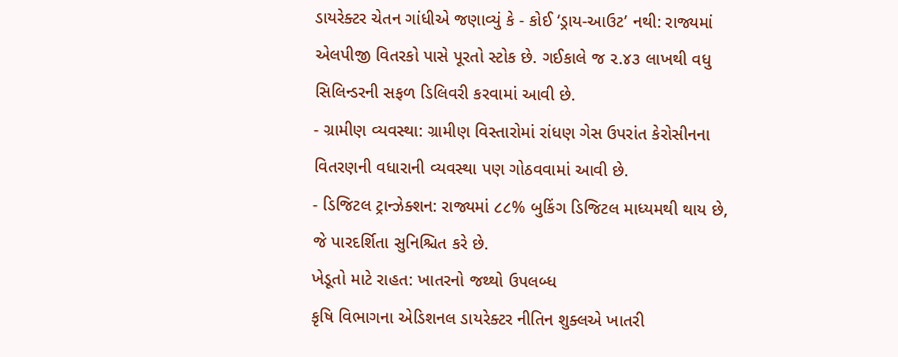ડાયરેક્ટર ચેતન ગાંધીએ જણાવ્યું કે - કોઈ ‘ડ્રાય-આઉટ’ નથી: રાજ્યમાં એલપીજી વિતરકો પાસે પૂરતો સ્ટોક છે. ગઈકાલે જ ૨.૪૩ લાખથી વધુ સિલિન્ડરની સફળ ડિલિવરી કરવામાં આવી છે.
- ગ્રામીણ વ્યવસ્થા: ગ્રામીણ વિસ્તારોમાં રાંધણ ગેસ ઉપરાંત કેરોસીનના વિતરણની વધારાની વ્યવસ્થા પણ ગોઠવવામાં આવી છે.
- ડિજિટલ ટ્રાન્ઝેક્શન: રાજ્યમાં ૮૮% બુકિંગ ડિજિટલ માધ્યમથી થાય છે, જે પારદર્શિતા સુનિશ્ચિત કરે છે.
ખેડૂતો માટે રાહત: ખાતરનો જથ્થો ઉપલબ્ધ
કૃષિ વિભાગના એડિશનલ ડાયરેક્ટર નીતિન શુક્લએ ખાતરી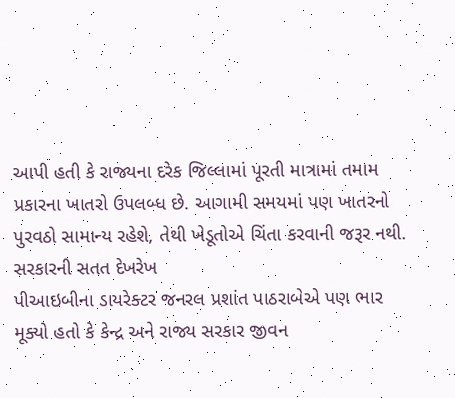આપી હતી કે રાજ્યના દરેક જિલ્લામાં પૂરતી માત્રામાં તમામ પ્રકારના ખાતરો ઉપલબ્ધ છે. આગામી સમયમાં પણ ખાતરનો પુરવઠો સામાન્ય રહેશે, તેથી ખેડૂતોએ ચિંતા કરવાની જરૂર નથી.
સરકારની સતત દેખરેખ
પીઆઇબીના ડાયરેક્ટર જનરલ પ્રશાંત પાઠરાબેએ પણ ભાર મૂક્યો હતો કે કેન્દ્ર અને રાજ્ય સરકાર જીવન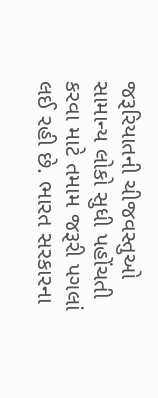જરૂરિયાતની ચીજવસ્તુઓ સામાન્ય લોકો સુધી પહોંચતી કરવા માટે તમામ જરૂરી પગલાં લઈ રહી છે. ભારત સરકારના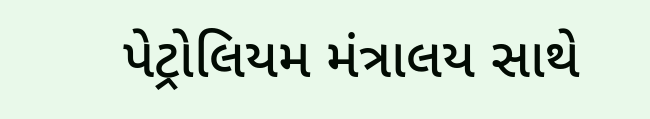પેટ્રોલિયમ મંત્રાલય સાથે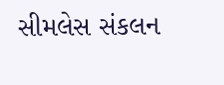સીમલેસ સંકલન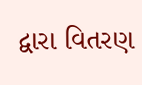દ્વારા વિતરણ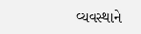વ્યવસ્થાને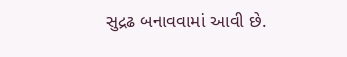સુદ્રઢ બનાવવામાં આવી છે.